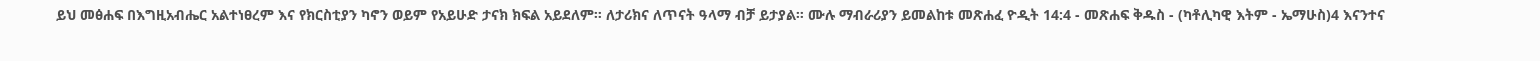ይህ መፅሐፍ በእግዚአብሔር አልተነፀረም እና የክርስቲያን ካኖን ወይም የአይሁድ ታናክ ክፍል አይደለም። ለታሪክና ለጥናት ዓላማ ብቻ ይታያል። ሙሉ ማብራሪያን ይመልከቱ መጽሐፈ ዮዲት 14:4 - መጽሐፍ ቅዱስ - (ካቶሊካዊ እትም - ኤማሁስ)4 እናንተና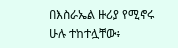በእስራኤል ዙሪያ የሚኖሩ ሁሉ ተከተሏቸው፥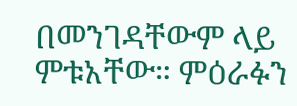በመንገዳቸውም ላይ ምቱአቸው። ምዕራፉን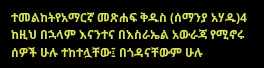ተመልከትየአማርኛ መጽሐፍ ቅዱስ (ሰማንያ አሃዱ)4 ከዚህ በኋላም እናንተና በእስራኤል አውራጃ የሚኖሩ ሰዎች ሁሉ ተከተሏቸው፤ በጎዳናቸውም ሁሉ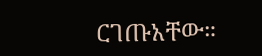ርገጡአቸው።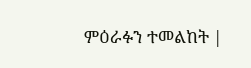ምዕራፉን ተመልከት |